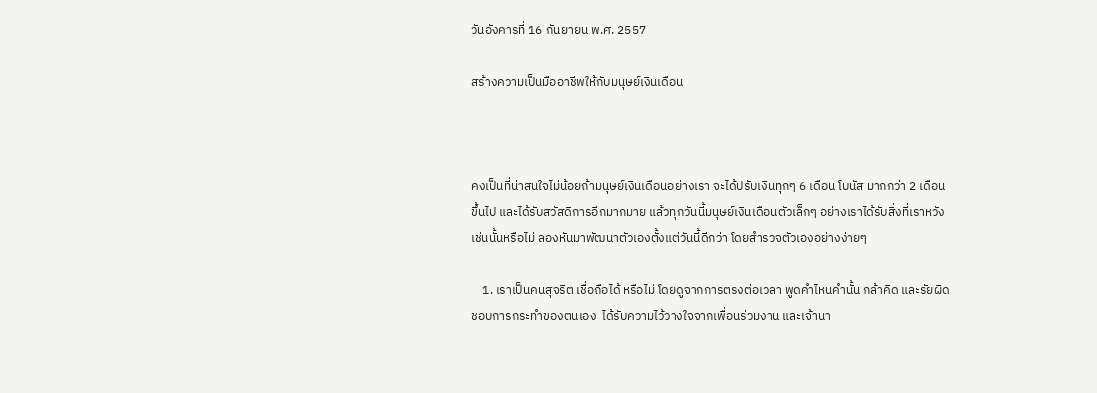วันอังคารที่ 16 กันยายน พ.ศ. 2557

สร้างความเป็นมืออาชีพให้กับมนุษย์เงินเดือน



คงเป็นที่น่าสนใจไม่น้อยถ้ามนุษย์เงินเดือนอย่างเรา จะได้ปรับเงินทุกๆ 6 เดือน โบนัส มากกว่า 2 เดือนขึ้นไป และได้รับสวัสดิการอีกมากมาย แล้วทุกวันนี้มนุษย์เงินเดือนตัวเล็กๆ อย่างเราได้รับสิ่งที่เราหวังเช่นนั้นหรือไม่ ลองหันมาพัฒนาตัวเองตั้งแต่วันนี้ดีกว่า โดยสำรวจตัวเองอย่างง่ายๆ

    1. เราเป็นคนสุจริต เชื่อถือได้ หรือไม่ โดยดูจากการตรงต่อเวลา พูดคำไหนคำนั้น กล้าคิด และรัยผิดชอบการกระทำของตนเอง  ได้รับความไว้วางใจจากเพื่อนร่วมงาน และเจ้านา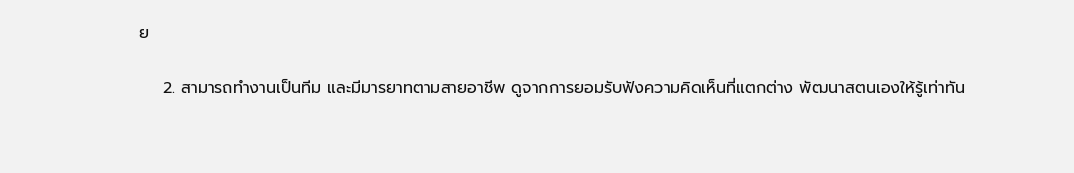ย

    2. สามารถทำงานเป็นทีม และมีมารยาทตามสายอาชีพ ดูจากการยอมรับฟังความคิดเห็นที่แตกต่าง พัฒนาสตนเองให้รู้เท่าทัน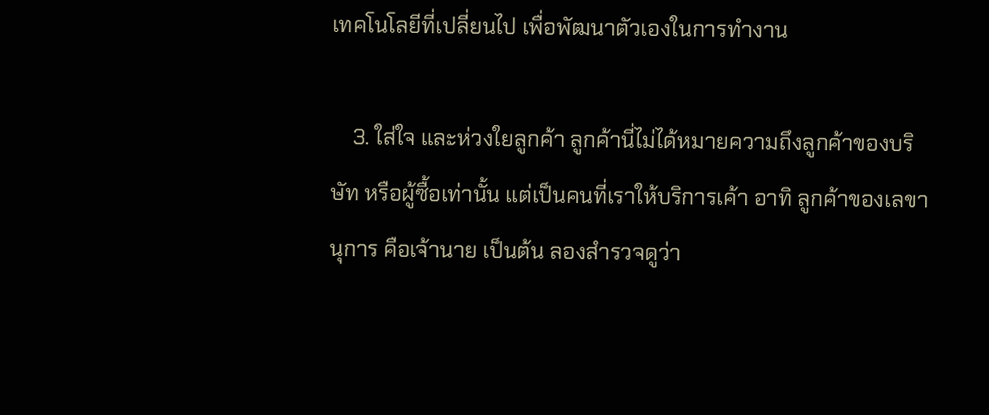เทคโนโลยีที่เปลี่ยนไป เพื่อพัฒนาตัวเองในการทำงาน

    3. ใส่ใจ และห่วงใยลูกค้า ลูกค้านี่ไม่ได้หมายความถึงลูกค้าของบริษัท หรือผู้ซื้อเท่านั้น แต่เป็นคนที่เราให้บริการเค้า อาทิ ลูกค้าของเลขานุการ คือเจ้านาย เป็นต้น ลองสำรวจดูว่า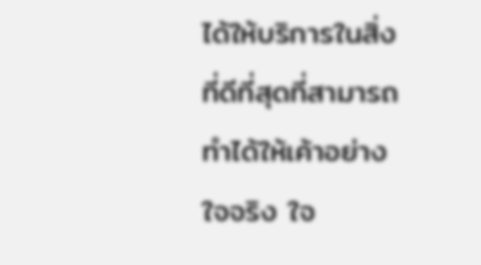ได้ให้บริการในสิ่งที่ดีที่สุดที่สามารถทำได้ให้เค้าอย่างใจจริง ใจ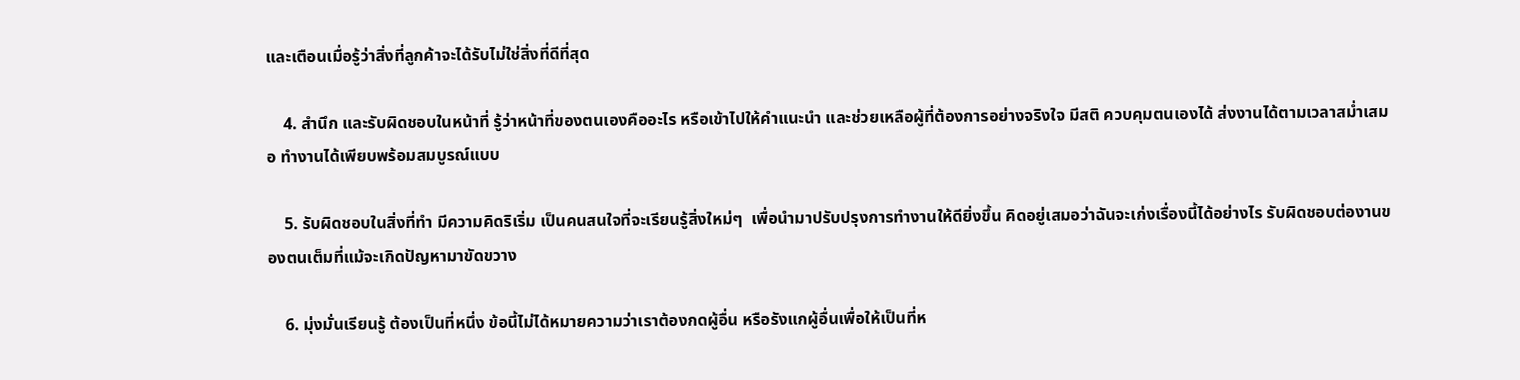และเตือนเมื่อรู้ว่าสิ่งที่ลูกค้าจะได้รับไม่ใช่สิ่งที่ดีที่สุด

    4. สำนึก และรับผิดชอบในหน้าที่ รู้ว่าหน้าที่ของตนเองคืออะไร หรือเข้าไปให้คำแนะนำ และช่วยเหลือผู้ที่ต้องการอย่างจริงใจ มีสติ ควบคุมตนเองได้ ส่งงานได้ตามเวลาสม่ำเสมอ ทำงานได้เพียบพร้อมสมบูรณ์แบบ

    5. รับผิดชอบในสิ่งที่ทำ มีความคิดริเริ่ม เป็นคนสนใจที่จะเรียนรู้สิ่งใหม่ๆ  เพื่อนำมาปรับปรุงการทำงานให้ดียิ่งขึ้น คิดอยู่เสมอว่าฉันจะเก่งเรื่องนี้ได้อย่างไร รับผิดชอบต่องานของตนเต็มที่แม้จะเกิดปัญหามาขัดขวาง

    6. มุ่งมั่นเรียนรู้ ต้องเป็นที่หนึ่ง ข้อนี้ไม่ได้หมายความว่าเราต้องกดผู้อื่น หรือรังแกผู้อื่นเพื่อให้เป็นที่ห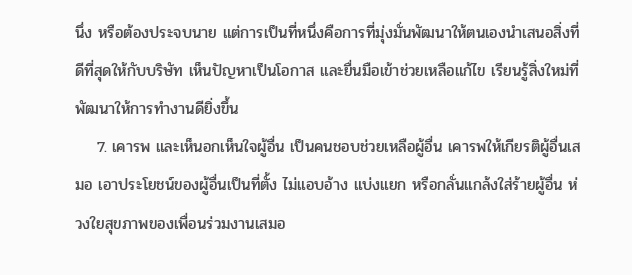นึ่ง หรือต้องประจบนาย แต่การเป็นที่หนึ่งคือการที่มุ่งมั่นพัฒนาให้ตนเองนำเสนอสิ่งที่ดีที่สุดให้กับบริษัท เห็นปัญหาเป็นโอกาส และยื่นมือเข้าช่วยเหลือแก้ไข เรียนรู้สิ่งใหม่ที่พัฒนาให้การทำงานดียิ่งขึ้น
    7. เคารพ และเห็นอกเห็นใจผู้อื่น เป็นคนชอบช่วยเหลือผู้อื่น เคารพให้เกียรติผู้อื่นเสมอ เอาประโยชน์ของผู้อื่นเป็นที่ตั้ง ไม่แอบอ้าง แบ่งแยก หรือกลั่นแกล้งใส่ร้ายผู้อื่น ห่วงใยสุขภาพของเพื่อนร่วมงานเสมอ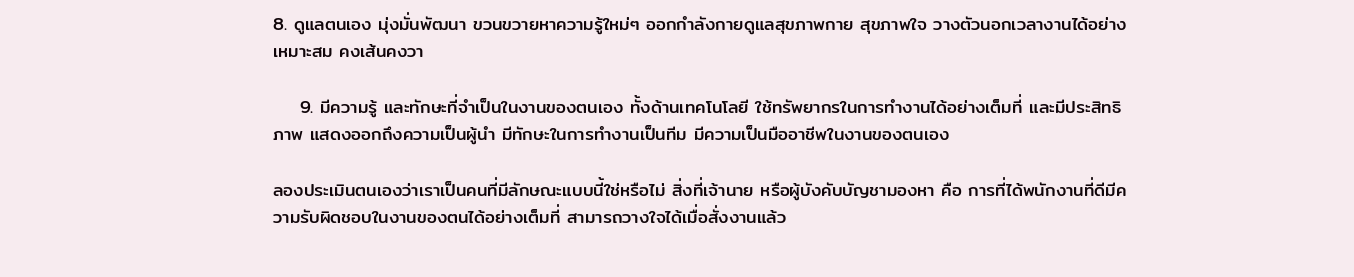8. ดูแลตนเอง มุ่งมั่นพัฒนา ขวนขวายหาความรู้ใหม่ๆ ออกกำลังกายดูแลสุขภาพกาย สุขภาพใจ วางตัวนอกเวลางานได้อย่างเหมาะสม คงเส้นคงวา

    9. มีความรู้ และทักษะที่จำเป็นในงานของตนเอง ทั้งด้านเทคโนโลยี ใช้ทรัพยากรในการทำงานได้อย่างเต็มที่ และมีประสิทธิภาพ แสดงออกถึงความเป็นผู้นำ มีทักษะในการทำงานเป็นทีม มีความเป็นมืออาชีพในงานของตนเอง

ลองประเมินตนเองว่าเราเป็นคนที่มีลักษณะแบบนี้ใช่หรือไม่ สิ่งที่เจ้านาย หรือผู้บังคับบัญชามองหา คือ การที่ได้พนักงานที่ดีมีความรับผิดชอบในงานของตนได้อย่างเต็มที่ สามารถวางใจได้เมื่อสั่งงานแล้ว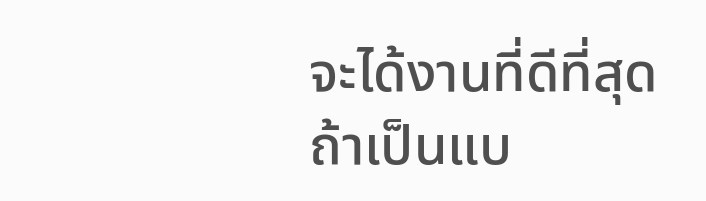จะได้งานที่ดีที่สุด ถ้าเป็นแบ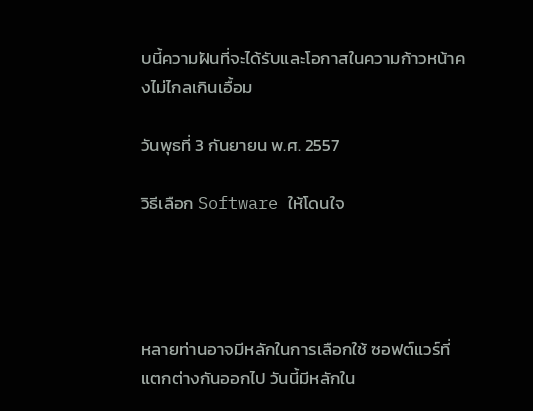บนี้ความฝันที่จะได้รับและโอกาสในความก้าวหน้าคงไม่ไกลเกินเอื้อม

วันพุธที่ 3 กันยายน พ.ศ. 2557

วิธีเลือก Software ให้โดนใจ




หลายท่านอาจมีหลักในการเลือกใช้ ซอฟต์แวร์ที่แตกต่างกันออกไป วันนี้มีหลักใน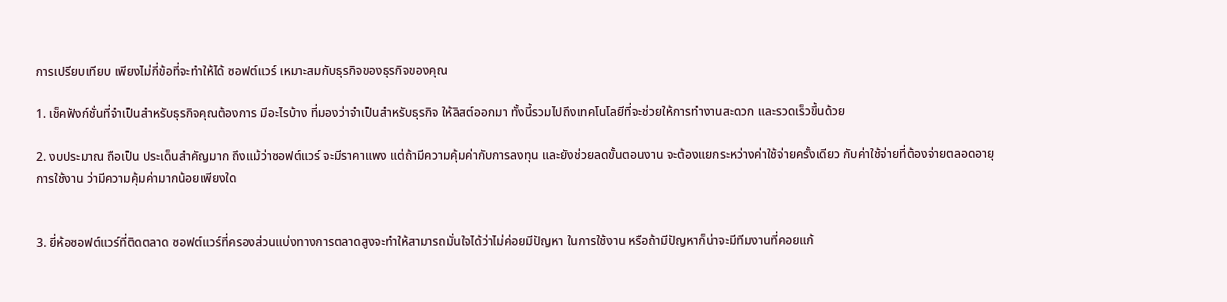การเปรียบเทียบ เพียงไม่กี่ข้อที่จะทำให้ได้ ซอฟต์แวร์ เหมาะสมกับธุรกิจของธุรกิจของคุณ

1. เช็คฟังก์ชั่นที่จำเป็นสำหรับธุรกิจคุณต้องการ มีอะไรบ้าง ที่มองว่าจำเป็นสำหรับธุรกิจ ให้ลิสต์ออกมา ทั้งนี้รวมไปถึงเทคโนโลยีที่จะช่วยให้การทำงานสะดวก และรวดเร็วขึ้นด้วย

2. งบประมาณ ถือเป็น ประเด็นสำคัญมาก ถึงแม้ว่าซอฟต์แวร์ จะมีราคาแพง แต่ถ้ามีความคุ้มค่ากับการลงทุน และยังช่วยลดขั้นตอนงาน จะต้องแยกระหว่างค่าใช้จ่ายครั้งเดียว กับค่าใช้จ่ายที่ต้องจ่ายตลอดอายุการใช้งาน ว่ามีความคุ้มค่ามากน้อยเพียงใด


3. ยี่ห้อซอฟต์แวร์ที่ติดตลาด ซอฟต์แวร์ที่ครองส่วนแบ่งทางการตลาดสูงจะทำให้สามารถมั่นใจได้ว่าไม่ค่อยมีปัญหา ในการใช้งาน หรือถ้ามีปัญหาก็น่าจะมีทีมงานที่คอยแก้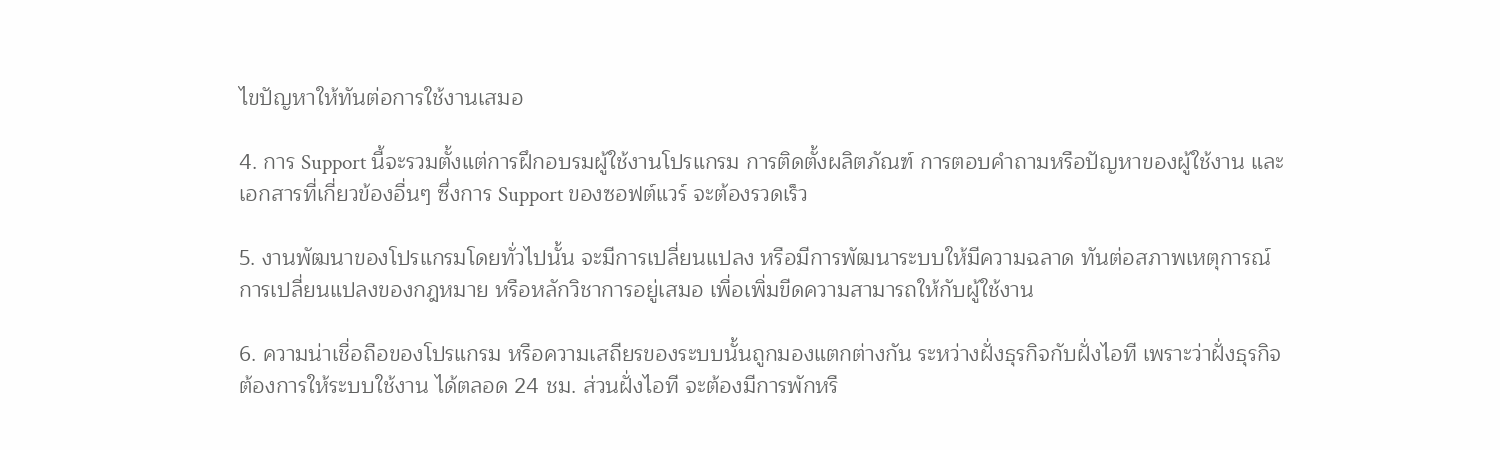ไขปัญหาให้ทันต่อการใช้งานเสมอ

4. การ Support นี้จะรวมตั้งแต่การฝึกอบรมผู้ใช้งานโปรแกรม การติดตั้งผลิตภัณฑ์ การตอบคำถามหรือปัญหาของผู้ใช้งาน และเอกสารที่เกี่ยวข้องอื่นๆ ซึ่งการ Support ของซอฟต์แวร์ จะต้องรวดเร็ว

5. งานพัฒนาของโปรแกรมโดยทั่วไปนั้น จะมีการเปลี่ยนแปลง หรือมีการพัฒนาระบบให้มีความฉลาด ทันต่อสภาพเหตุการณ์การเปลี่ยนแปลงของกฎหมาย หรือหลักวิชาการอยู่เสมอ เพื่อเพิ่มขีดความสามารถให้กับผู้ใช้งาน

6. ความน่าเชื่อถือของโปรแกรม หรือความเสถียรของระบบนั้นถูกมองแตกต่างกัน ระหว่างฝั่งธุรกิจกับฝั่งไอที เพราะว่าฝั่งธุรกิจต้องการให้ระบบใช้งาน ได้ตลอด 24 ชม. ส่วนฝั่งไอที จะต้องมีการพักหรื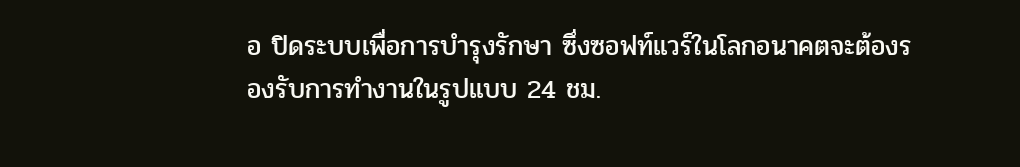อ ปิดระบบเพื่อการบำรุงรักษา ซึ่งซอฟท์แวร์ในโลกอนาคตจะต้องรองรับการทำงานในรูปแบบ 24 ชม.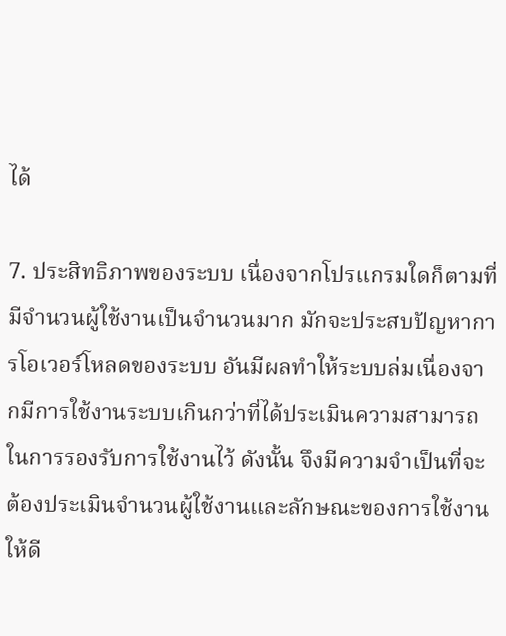ได้

7. ประสิทธิภาพของระบบ เนื่องจากโปรแกรมใดก็ตามที่มีจำนวนผู้ใช้งานเป็นจำนวนมาก มักจะประสบปัญหาการโอเวอร์โหลดของระบบ อันมีผลทำให้ระบบล่มเนื่องจากมีการใช้งานระบบเกินกว่าที่ได้ประเมินความสามารถในการรองรับการใช้งานไว้ ดังนั้น จึงมีความจำเป็นที่จะต้องประเมินจำนวนผู้ใช้งานและลักษณะของการใช้งานให้ดี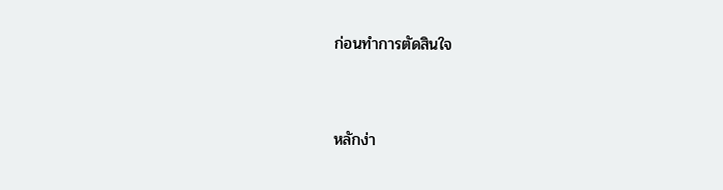ก่อนทำการตัดสินใจ


หลักง่า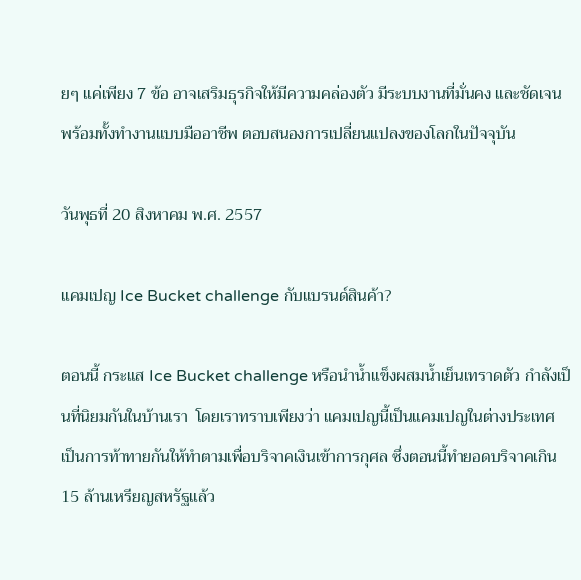ยๆ แค่เพียง 7 ข้อ อาจเสริมธุรกิจให้มีความคล่องตัว มีระบบงานที่มั่นคง และชัดเจน พร้อมทั้งทำงานแบบมืออาชีพ ตอบสนองการเปลี่ยนแปลงของโลกในปัจจุบัน

วันพุธที่ 20 สิงหาคม พ.ศ. 2557

แคมเปญ Ice Bucket challenge กับแบรนด์สินค้า?

ตอนนี้ กระแส Ice Bucket challenge หรือนำน้ำแข็งผสมน้ำเย็นเทราดตัว กำลังเป็นที่นิยมกันในบ้านเรา  โดยเราทราบเพียงว่า แคมเปญนี้เป็นแคมเปญในต่างประเทศ เป็นการท้าทายกันให้ทำตามเพื่อบริจาคเงินเข้าการกุศล ซึ่งตอนนี้ทำยอดบริจาคเกิน 15 ล้านเหรียญสหรัฐแล้ว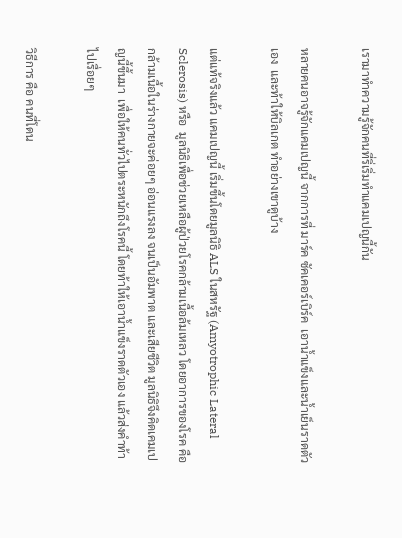เรามาทำความรู้จักคนที่ริ่เริ่มทำแคมเปญนี้กัน

หลายคนอาจรู้จักแคมเปญนี้ จากการที่ มาร์ค ซัคเคอร์เบิร์ค  เอาน้ำแข็งและน้ำเย็นราดตัวเอง  และท้าให้บิลเกต ทำอย่างเขาดูบ้าง

แต่แท้จริงแล้ว แคมเปญนี้ เริ่มขึ้นโดยมูลนิธิ ALS ในสหรัฐ (Amyotrophic Lateral Sclerosis) หรือ  มูลนิธิเพื่อช่วยเหลือผู้ป่วยโรคกล้ามเนื้อล้มเหลว โดยอาการของโรค คือ กล้ามเนื้อในร่างกายจะค่อยๆ อ่อนแรงลง จนเป็นอัมพาต และเสียชีวิต มูลนิธิจึงคิดเคมเปญนี้ขึ้นมา  เพื่อให้คนทั่วไปตระหนักถึงโรคนี้ โดยท้าให้เอาน้ำแข็งราดตัวเอง แล้วส่งคำท้าไปเรื่อยๆ

วิธีการ คือ คนที่โดน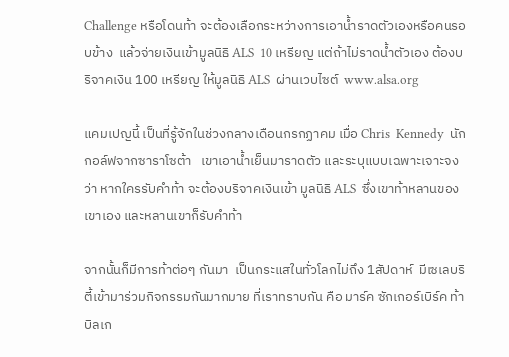Challenge หรือโดนท้า จะต้องเลือกระหว่างการเอาน้ำราดตัวเองหรือคนรอบข้าง  แล้วจ่ายเงินเข้ามูลนิธิ ALS  10 เหรียญ แต่ถ้าไม่ราดน้ำตัวเอง ต้องบริจาคเงิน 100 เหรียญ ให้มูลนิธิ ALS  ผ่านเวบไซต์  www.alsa.org

แคมเปญนี้ เป็นที่รู้จักในช่วงกลางเดือนกรกฏาคม เมื่อ Chris  Kennedy  นักกอล์ฟจากซาราโซต้า   เขาเอาน้ำเย็นมาราดตัว และระบุแบบเฉพาะเจาะจงว่า หากใครรับคำท้า จะต้องบริจาคเงินเข้า มูลนิธิ ALS  ซึ่งเขาท้าหลานของเขาเอง และหลานเขาก็รับคำท้า

จากนั้นก็มีการท้าต่อๆ กันมา  เป็นกระแสในทั่วโลกไม่ถึง 1สัปดาห์  มีเซเลบริตี้เข้ามาร่วมกิจกรรมกันมากมาย ที่เราทราบกัน คือ มาร์ค ซักเกอร์เบิร์ค ท้าบิลเก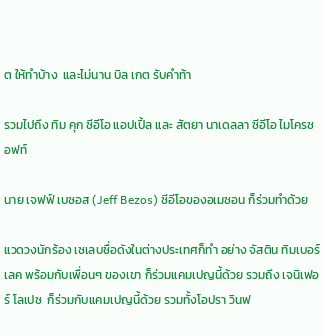ต ให้ทำบ้าง  และไม่นาน บิล เกต รับคำท้า

รวมไปถึง ทิม คุก ซีอีโอ แอปเปิ้ล และ สัตยา นาเดลลา ซีอีโอ ไมโครซอฟท์

นาย เจฟฟ์ เบซอส (Jeff Bezos) ซีอีโอของอเมซอน ก็ร่วมทำด้วย

แวดวงนักร้อง เซเลบชื่อดังในต่างประเทศก็ทำ อย่าง จัสติน ทิมเบอร์เลค พร้อมกับเพื่อนๆ ของเขา ก็ร่วมแคมเปญนี้ด้วย รวมถึง เจนิเฟอร์ โลเปซ  ก็ร่วมกับแคมเปญนี้ด้วย รวมทั้งโอปรา วินฟ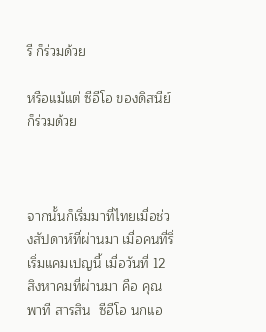รี ก็ร่วมด้วย

หรือแม้แต่ ซีอีโอ ของดิสนีย์ ก็ร่วมด้วย



จากนั้นก็เริ่มมาที่ไทยเมื่อช่วงสัปดาห์ที่ผ่านมา เมื่อคนที่ริ่เริ่มแคมเปญนี้ เมื่อวันที่ 12 สิงหาคมที่ผ่านมา คือ คุณพาที สารสิน  ซีอีโอ นกแอ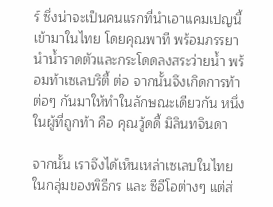ร์ ซึ่งน่าจะเป็นคนแรกที่นำเอาแคมเปญนี้เข้ามาในไทย โดยคุณพาที พร้อมภรรยา นำน้ำราดตัวและกระโดดลงสระว่ายน้ำ พร้อมท้าเซเลบริตี้ ต่อ จากนั้นจึงเกิดการท้าต่อๆ กันมาให้ทำในลักษณะเดียวกัน หนึ่งในผู้ที่ถูกท้า คือ คุณวู้ดดี้ มิลินทจินดา

จากนั้น เราจึงได้เห็นเหล่าเซเลบในไทย ในกลุ่มของพิธีกร และ ซีอีโอต่างๆ แต่ส่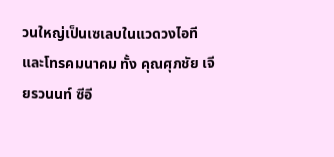วนใหญ่เป็นเซเลบในแวดวงไอที และโทรคมนาคม ทั้ง คุณศุภชัย เจียรวนนท์ ซีอี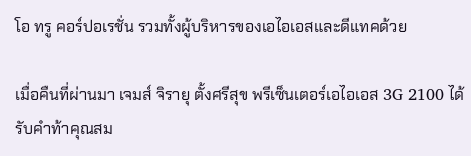โอ ทรู คอร์ปอเรชั่น รวมทั้งผู้บริหารของเอไอเอสและดีแทคด้วย

เมื่อคืนที่ผ่านมา เจมส์ จิรายุ ตั้งศรีสุข พรีเซ็นเตอร์เอไอเอส 3G 2100 ได้รับคำท้าคุณสม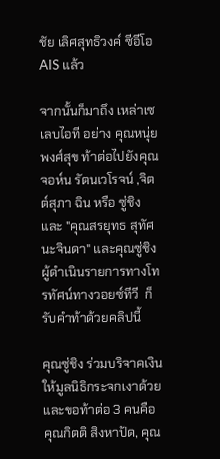ชัย เลิศสุทธิวงค์ ซีอีโอ AIS แล้ว

จากนั้นก็มาถึง เหล่าเซเลบไอที อย่าง คุณหนุ่ย พงศ์สุข ท้าต่อไปยังคุณ จอห์น รัตนเวโรจน์ ,จิตต์สุภา ฉิน หรือ ซู่ชิง และ "คุณสรยุทธ สุทัศนะจินดา" และคุณซู่ชิง  ผู้ดำเนินรายการทางโทรทัศน์ทางวอยซ์ทีวี  ก็รับคำท้าด้วยคลิปนี้

คุณซู่ชิง ร่วมบริจาคเงินให้มูลนิธิกระจกเงาด้วย และขอท้าต่อ 3 คนคือ  คุณกิตติ สิงหาปัด, คุณ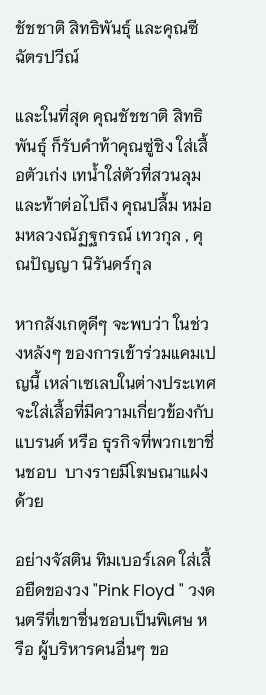ชัชชาติ สิทธิพันธุ์ และคุณซี ฉัตรปวีณ์

และในที่สุด คุณชัชชาติ สิทธิพันธุ์ ก็รับคำท้าคุณซู่ชิง ใส่เสื้อตัวเก่ง เทน้ำใส่ตัวที่สวนลุม และท้าต่อไปถึง คุณปลื้ม หม่อมหลวงณัฏฐกรณ์ เทวกุล , คุณปัญญา นิรันดร์กุล

หากสังเกตุดีๆ จะพบว่า ในช่วงหลังๆ ของการเข้าร่วมแคมเปญนี้ เหล่าเซเลบในต่างประเทศจะใส่เสื้อที่มีความเกี่ยวข้องกับแบรนด์ หรือ ธุรกิจที่พวกเขาชื่นชอบ  บางรายมีโฆษณาแฝงด้วย

อย่างจัสติน ทิมเบอร์เลค ใส่เสื้อยืดของวง "Pink Floyd " วงดนตรีที่เขาชื่นชอบเป็นพิเศษ หรือ ผู้บริหารคนอื่นๆ ขอ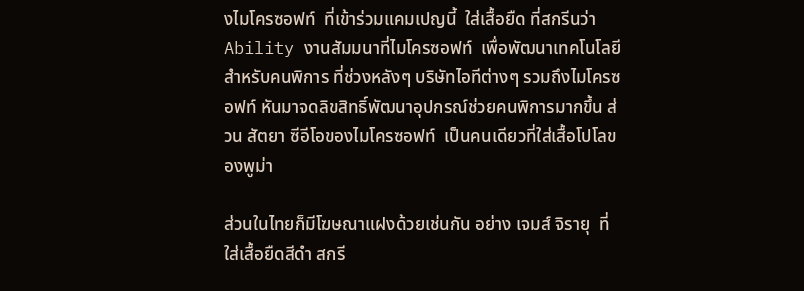งไมโครซอฟท์  ที่เข้าร่วมแคมเปญนี้  ใส่เสื้อยืด ที่สกรีนว่า Ability งานสัมมนาที่ไมโครซอฟท์  เพื่อพัฒนาเทคโนโลยีสำหรับคนพิการ ที่ช่วงหลังๆ บริษัทไอทีต่างๆ รวมถึงไมโครซอฟท์ หันมาจดลิขสิทธิ์พัฒนาอุปกรณ์ช่วยคนพิการมากขึ้น ส่วน สัตยา ซีอีโอของไมโครซอฟท์  เป็นคนเดียวที่ใส่เสื้อโปโลของพูม่า

ส่วนในไทยก็มีโฆษณาแฝงด้วยเช่นกัน อย่าง เจมส์ จิรายุ  ที่ใส่เสื้อยืดสีดำ สกรี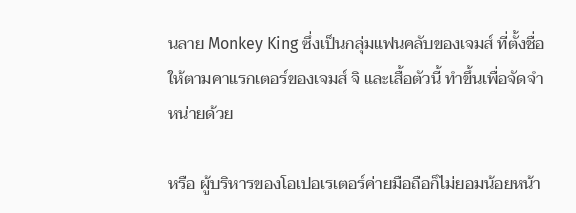นลาย Monkey King ซึ่งเป็นกลุ่มแฟนคลับของเจมส์ ที่ตั้งชื่อให้ตามคาแรกเตอร์ของเจมส์ จิ และเสื้อตัวนี้ ทำขึ้นเพื่อจัดจำหน่ายด้วย

หรือ ผู้บริหารของโอเปอเรเตอร์ค่ายมือถือก็ไม่ยอมน้อยหน้า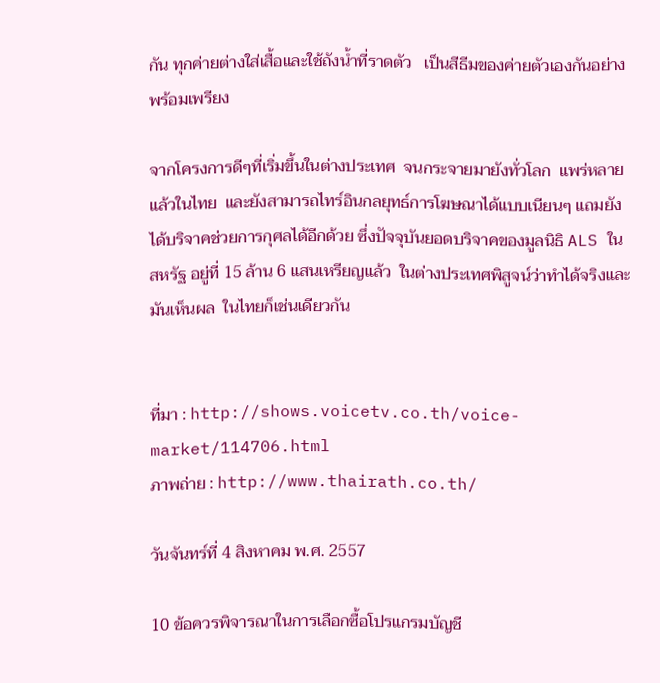กัน ทุกค่ายต่างใส่เสื้อและใช้ถังน้ำที่ราดตัว   เป็นสีธีมของค่ายตัวเองกันอย่างพร้อมเพรียง

จากโครงการดีๆที่เริ่มขึ้นในต่างประเทศ  จนกระจายมายังทั่วโลก  แพร่หลายแล้วในไทย  และยังสามารถไทร์อินกลยุทธ์การโฆษณาได้แบบเนียนๆ แถมยังได้บริจาคช่วยการกุศลได้อีกด้วย ซึ่งปัจจุบันยอดบริจาคของมูลนิธิ ALS ในสหรัฐ อยู่ที่ 15 ล้าน 6 แสนเหรียญแล้ว  ในต่างประเทศพิสูจน์ว่าทำได้จริงและมันเห็นผล  ในไทยก็เช่นเดียวกัน


ที่มา : http://shows.voicetv.co.th/voice-market/114706.html
ภาพถ่าย : http://www.thairath.co.th/

วันจันทร์ที่ 4 สิงหาคม พ.ศ. 2557

10 ข้อควรพิจารณาในการเลือกซื้อโปรแกรมบัญชี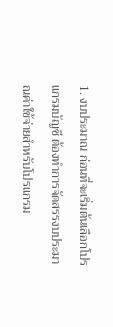1. งบประมาณ ก่อนที่จะเริ่มต้นเลือกโปรแกรมบัญชี ต้องทำการจัดสรรงบประมาณค่าใช้จ่ายสำหรับโปรแกรม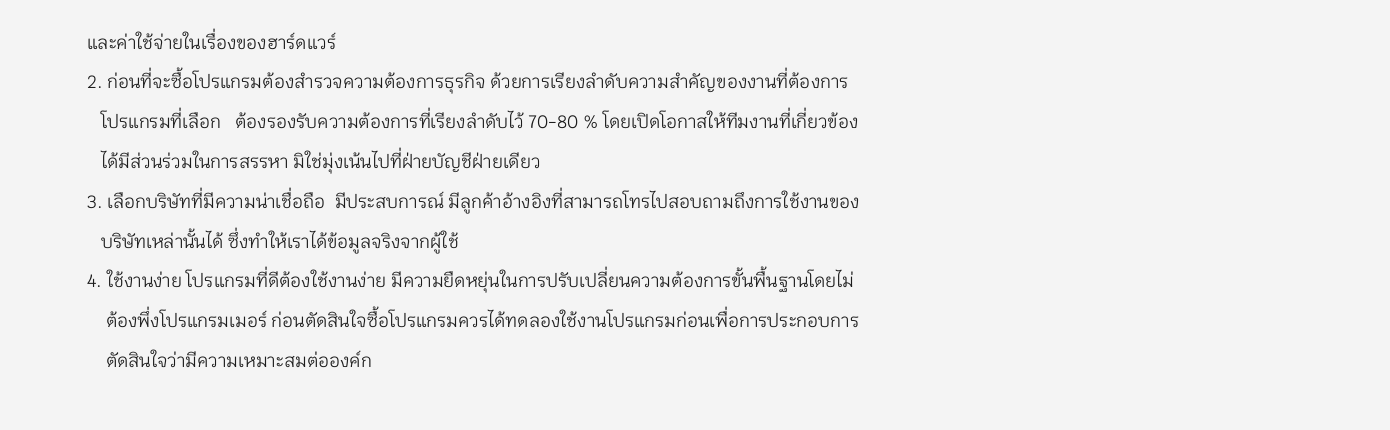และค่าใช้จ่ายในเรื่องของฮาร์ดแวร์
2. ก่อนที่จะซื้อโปรแกรมต้องสำรวจความต้องการธุรกิจ ด้วยการเรียงลำดับความสำคัญของงานที่ต้องการ
   โปรแกรมที่เลือก   ต้องรองรับความต้องการที่เรียงลำดับไว้ 70-80 % โดยเปิดโอกาสให้ทีมงานที่เกี่ยวข้อง
   ได้มีส่วนร่วมในการสรรหา มิใช่มุ่งเน้นไปที่ฝ่ายบัญชีฝ่ายเดียว
3. เลือกบริษัทที่มีความน่าเชื่อถือ  มีประสบการณ์ มีลูกค้าอ้างอิงที่สามารถโทรไปสอบถามถึงการใช้งานของ
   บริษัทเหล่านั้นได้ ซึ่งทำให้เราได้ข้อมูลจริงจากผู้ใช้
4. ใช้งานง่าย โปรแกรมที่ดีต้องใช้งานง่าย มีความยืดหยุ่นในการปรับเปลี่ยนความต้องการขั้นพื้นฐานโดยไม่
    ต้องพึ่งโปรแกรมเมอร์ ก่อนตัดสินใจซื้อโปรแกรมควรได้ทดลองใช้งานโปรแกรมก่อนเพื่อการประกอบการ
    ตัดสินใจว่ามีความเหมาะสมต่อองค์ก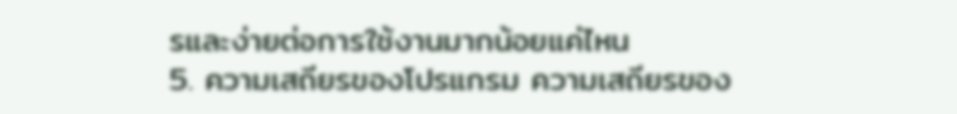รและง่ายต่อการใช้งานมากน้อยแค่ไหน
5. ความเสถียรของโปรแกรม ความเสถียรของ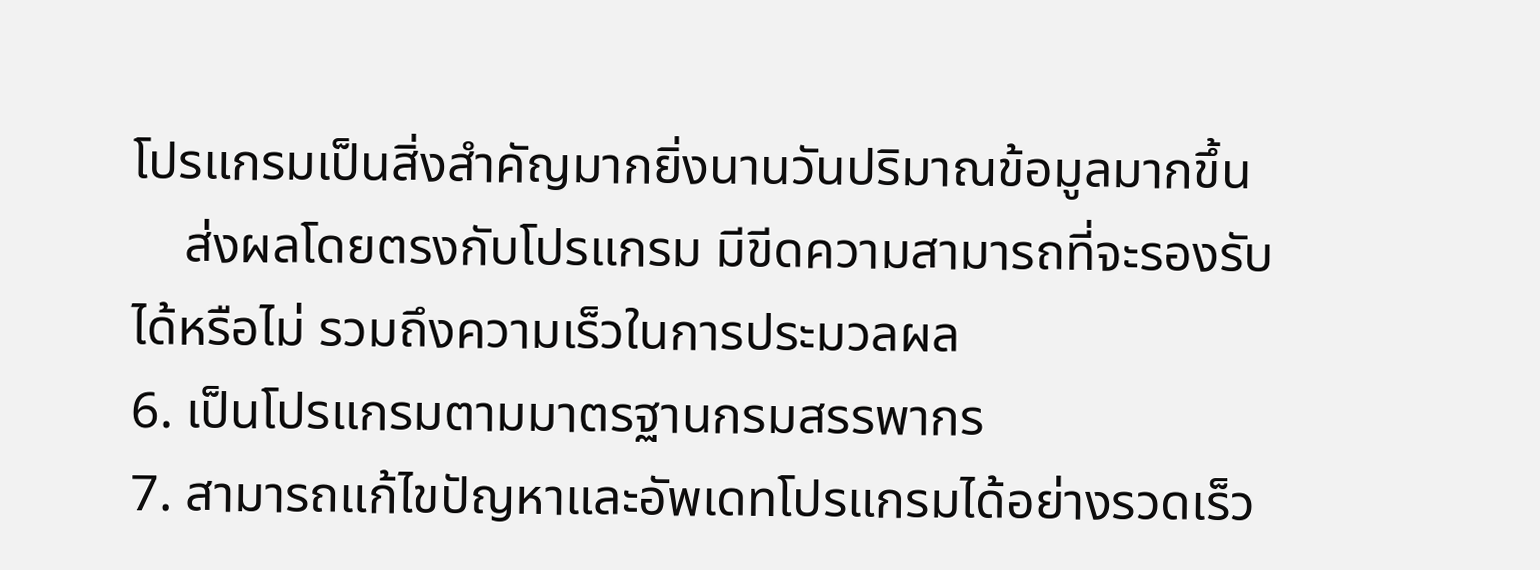โปรแกรมเป็นสิ่งสำคัญมากยิ่งนานวันปริมาณข้อมูลมากขึ้น
    ส่งผลโดยตรงกับโปรแกรม มีขีดความสามารถที่จะรองรับได้หรือไม่ รวมถึงความเร็วในการประมวลผล
6. เป็นโปรแกรมตามมาตรฐานกรมสรรพากร
7. สามารถแก้ไขปัญหาและอัพเดทโปรแกรมได้อย่างรวดเร็ว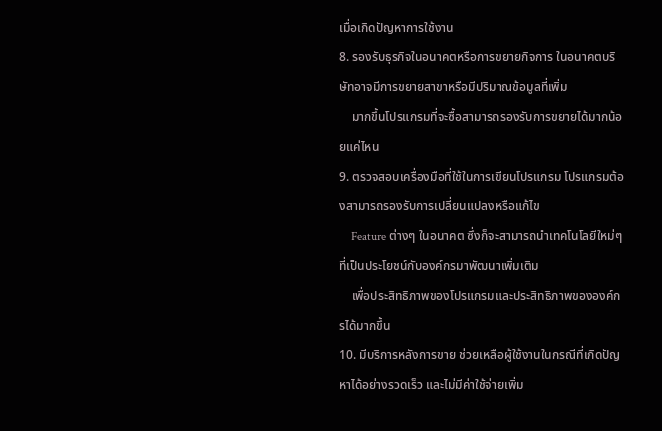เมื่อเกิดปัญหาการใช้งาน
8. รองรับธุรกิจในอนาคตหรือการขยายกิจการ ในอนาคตบริษัทอาจมีการขยายสาขาหรือมีปริมาณข้อมูลที่เพิ่ม
    มากขึ้นโปรแกรมที่จะซื้อสามารถรองรับการขยายได้มากน้อยแค่ไหน
9. ตรวจสอบเครื่องมือที่ใช้ในการเขียนโปรแกรม โปรแกรมต้องสามารถรองรับการเปลี่ยนแปลงหรือแก้ไข
    Feature ต่างๆ ในอนาคต ซึ่งก็จะสามารถนำเทคโนโลยีใหม่ๆ ที่เป็นประโยชน์กับองค์กรมาพัฒนาเพิ่มเติม
    เพื่อประสิทธิภาพของโปรแกรมและประสิทธิภาพขององค์กรได้มากขึ้น
10. มีบริการหลังการขาย ช่วยเหลือผู้ใช้งานในกรณีที่เกิดปัญหาได้อย่างรวดเร็ว และไม่มีค่าใช้จ่ายเพิ่ม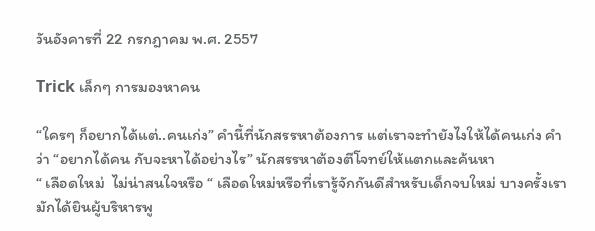วันอังคารที่ 22 กรกฎาคม พ.ศ. 2557

Trick เล็กๆ การมองหาคน

“ใครๆ ก็อยากได้แต่..คนเก่ง” คำนี้ที่นักสรรหาต้องการ แต่เราจะทำยังไงให้ได้คนเก่ง คำว่า “อยากได้คน กับจะหาได้อย่างไร” นักสรรหาต้องตีโจทย์ให้แตกและค้นหา
“ เลือดใหม่  ไม่น่าสนใจหรือ “ เลือดใหม่หรือที่เรารู้จักกันดีสำหรับเด็กจบใหม่ บางครั้งเรามักได้ยินผู้บริหารพู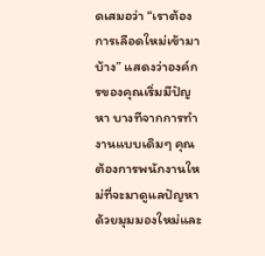ดเสมอว่า “เราต้องการเลือดใหม่เข้ามาบ้าง” แสดงว่าองค์กรของคุณเริ่มมีปัญหา บางทีจากการทำงานแบบเดิมๆ คุณต้องการพนักงานใหม่ที่จะมาดูแลปัญหาด้วยมุมมองใหม่และ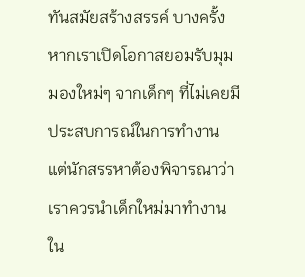ทันสมัยสร้างสรรค์ บางครั้งหากเราเปิดโอกาสยอมรับมุมมองใหม่ๆ จากเด็กๆ ที่ไม่เคยมีประสบการณ์ในการทำงาน แต่นักสรรหาต้องพิจารณาว่าเราควรนำเด็กใหม่มาทำงานใน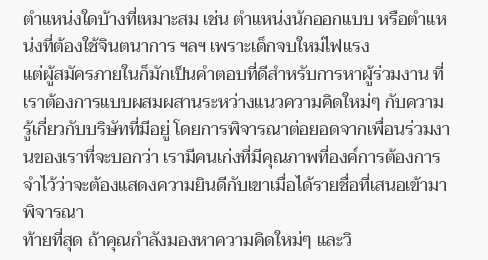ตำแหน่งใดบ้างที่เหมาะสม เช่น ตำแหน่งนักออกแบบ หรือตำแหน่งที่ต้องใช้จินตนาการ ฯลฯ เพราะเด็กจบใหม่ไฟแรง
แต่ผู้สมัครภายในก็มักเป็นคำตอบที่ดีสำหรับการหาผู้ร่วมงาน ที่เราต้องการแบบผสมผสานระหว่างแนวความคิดใหม่ๆ กับความรู้เกี่ยวกับบริษัทที่มีอยู่ โดยการพิจารณาต่อยอดจากเพื่อนร่วมงานของเราที่จะบอกว่า เรามีคนเก่งที่มีคุณภาพที่องค์การต้องการ จำไว้ว่าจะต้องแสดงความยินดีกับเขาเมื่อได้รายชื่อที่เสนอเข้ามาพิจารณา
ท้ายที่สุด ถ้าคุณกำลังมองหาความคิดใหม่ๆ และวิ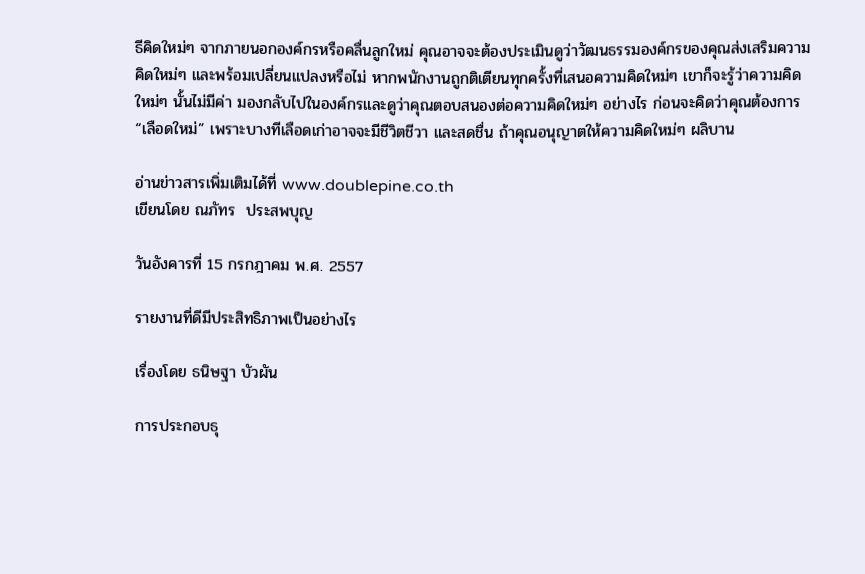ธีคิดใหม่ๆ จากภายนอกองค์กรหรือคลื่นลูกใหม่ คุณอาจจะต้องประเมินดูว่าวัฒนธรรมองค์กรของคุณส่งเสริมความคิดใหม่ๆ และพร้อมเปลี่ยนแปลงหรือไม่ หากพนักงานถูกติเตียนทุกครั้งที่เสนอความคิดใหม่ๆ เขาก็จะรู้ว่าความคิดใหม่ๆ นั้นไม่มีค่า มองกลับไปในองค์กรและดูว่าคุณตอบสนองต่อความคิดใหม่ๆ อย่างไร ก่อนจะคิดว่าคุณต้องการ “เลือดใหม่” เพราะบางทีเลือดเก่าอาจจะมีชีวิตชีวา และสดชื่น ถ้าคุณอนุญาตให้ความคิดใหม่ๆ ผลิบาน

อ่านข่าวสารเพิ่มเติมได้ที่ www.doublepine.co.th
เขียนโดย ณภัทร  ประสพบุญ

วันอังคารที่ 15 กรกฎาคม พ.ศ. 2557

รายงานที่ดีมีประสิทธิภาพเป็นอย่างไร

เรื่องโดย ธนิษฐา บัวผัน

การประกอบธุ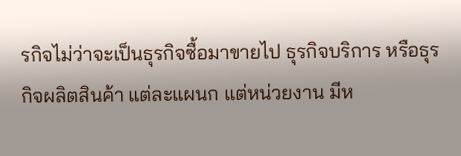รกิจไม่ว่าจะเป็นธุรกิจซื้อมาขายไป ธุรกิจบริการ หรือธุรกิจผลิตสินค้า แต่ละแผนก แต่หน่วยงาน มีห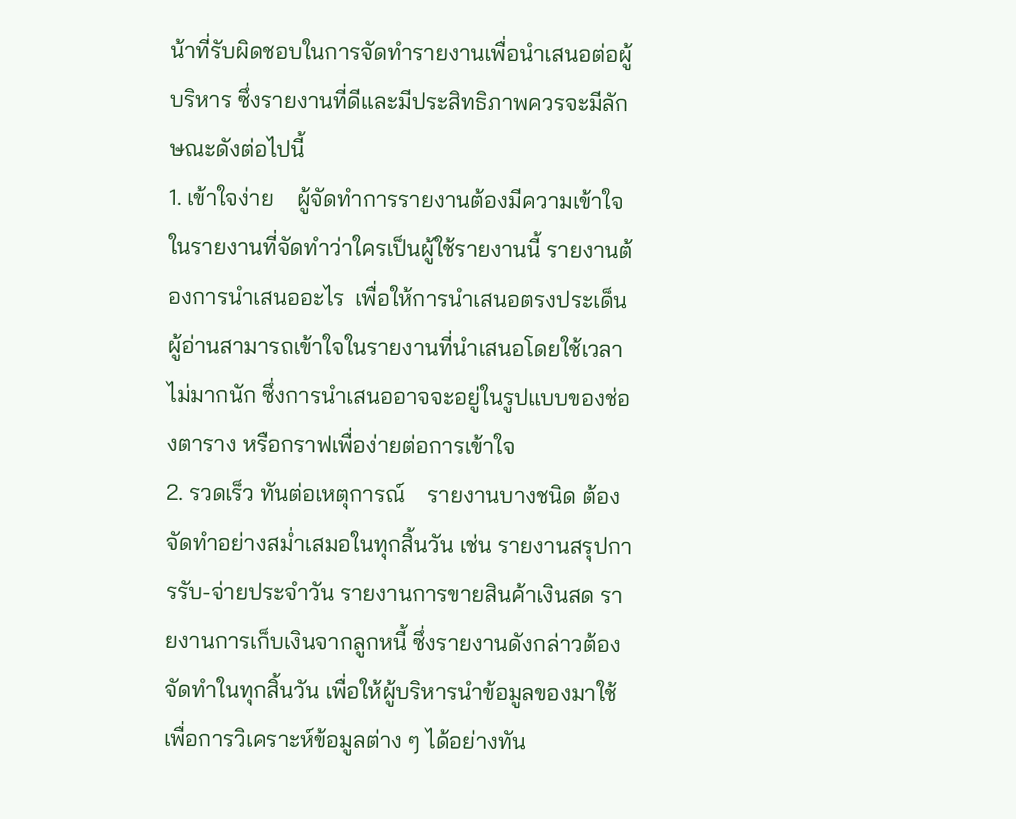น้าที่รับผิดชอบในการจัดทำรายงานเพื่อนำเสนอต่อผู้บริหาร ซึ่งรายงานที่ดีและมีประสิทธิภาพควรจะมีลักษณะดังต่อไปนี้
1. เข้าใจง่าย    ผู้จัดทำการรายงานต้องมีความเข้าใจในรายงานที่จัดทำว่าใครเป็นผู้ใช้รายงานนี้ รายงานต้องการนำเสนออะไร  เพื่อให้การนำเสนอตรงประเด็น ผู้อ่านสามารถเข้าใจในรายงานที่นำเสนอโดยใช้เวลาไม่มากนัก ซึ่งการนำเสนออาจจะอยู่ในรูปแบบของช่องตาราง หรือกราฟเพื่อง่ายต่อการเข้าใจ
2. รวดเร็ว ทันต่อเหตุการณ์    รายงานบางชนิด ต้องจัดทำอย่างสม่ำเสมอในทุกสิ้นวัน เช่น รายงานสรุปการรับ-จ่ายประจำวัน รายงานการขายสินค้าเงินสด รายงานการเก็บเงินจากลูกหนี้ ซึ่งรายงานดังกล่าวต้องจัดทำในทุกสิ้นวัน เพื่อให้ผู้บริหารนำข้อมูลของมาใช้เพื่อการวิเคราะห์ข้อมูลต่าง ๆ ได้อย่างทัน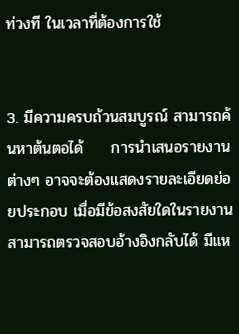ท่วงที ในเวลาที่ต้องการใช้


3. มีความครบถ้วนสมบูรณ์ สามารถค้นหาต้นตอได้     การนำเสนอรายงานต่างๆ อาจจะต้องแสดงรายละเอียดย่อยประกอบ เมื่อมีข้อสงสัยใดในรายงานสามารถตรวจสอบอ้างอิงกลับได้ มีแห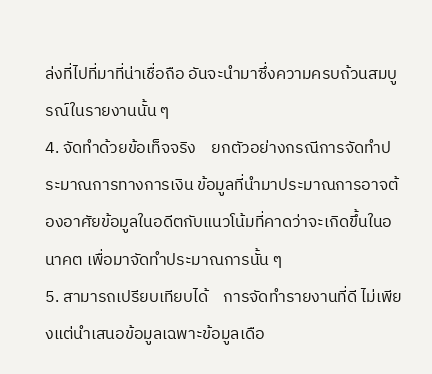ล่งที่ไปที่มาที่น่าเชื่อถือ อันจะนำมาซึ่งความครบถ้วนสมบูรณ์ในรายงานนั้น ๆ
4. จัดทำด้วยข้อเท็จจริง    ยกตัวอย่างกรณีการจัดทำประมาณการทางการเงิน ข้อมูลที่นำมาประมาณการอาจต้องอาศัยข้อมูลในอดีตกับแนวโน้มที่คาดว่าจะเกิดขึ้นในอนาคต เพื่อมาจัดทำประมาณการนั้น ๆ
5. สามารถเปรียบเทียบได้    การจัดทำรายงานที่ดี ไม่เพียงแต่นำเสนอข้อมูลเฉพาะข้อมูลเดือ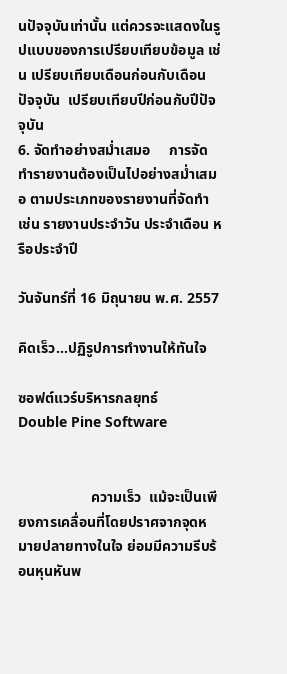นปัจจุบันเท่านั้น แต่ควรจะแสดงในรูปแบบของการเปรียบเทียบข้อมูล เช่น เปรียบเทียบเดือนก่อนกับเดือนปัจจุบัน  เปรียบเทียบปีก่อนกับปีปัจจุบัน
6. จัดทำอย่างสม่ำเสมอ     การจัดทำรายงานต้องเป็นไปอย่างสม่ำเสมอ ตามประเภทของรายงานที่จัดทำ เช่น รายงานประจำวัน ประจำเดือน หรือประจำปี

วันจันทร์ที่ 16 มิถุนายน พ.ศ. 2557

คิดเร็ว...ปฏิรูปการทำงานให้ทันใจ

ซอฟต์แวร์บริหารกลยุทธ์
Double Pine Software


                    ความเร็ว  แม้จะเป็นเพียงการเคลื่อนที่โดยปราศจากจุดหมายปลายทางในใจ ย่อมมีความรีบร้อนหุนหันพ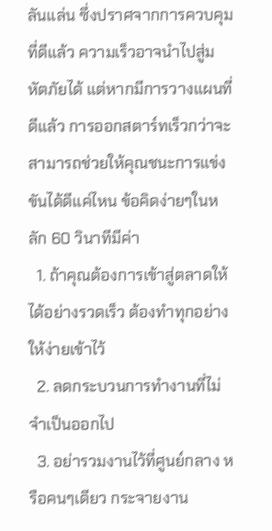ลันแล่น ซึ่งปราศจากการควบคุมที่ดีแล้ว ความเร็วอาจนำไปสู่มหัตภัยได้ แต่หากมีการวางแผนที่ดีแล้ว การออกสตาร์ทเร็วกว่าจะสามารถช่วยให้คุณชนะการแข่งขันได้ดีแค่ไหน ข้อคิดง่ายๆในหลัก 60 วินาทีมีค่า
  1. ถ้าคุณต้องการเข้าสู่ตลาดให้ได้อย่างรวดเร็ว ต้องทำทุกอย่างให้ง่ายเข้าไว้
  2. ลดกระบวนการทำงานที่ไม่จำเป็นออกไป
  3. อย่ารวมงานไว้ที่ศูนย์กลาง หรือคนๆเดียว กระจายงาน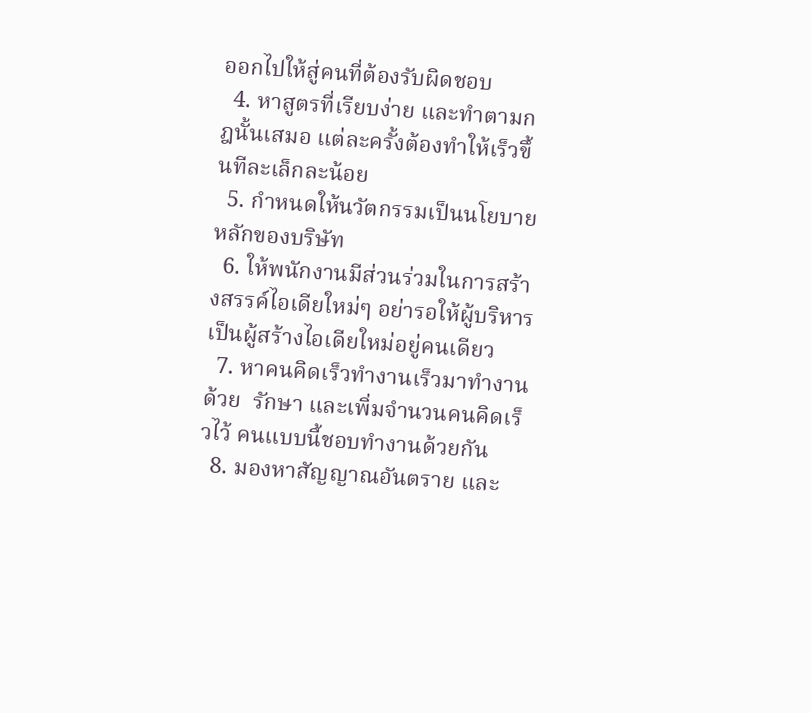ออกไปให้สู่คนที่ต้องรับผิดชอบ
  4. หาสูตรที่เรียบง่าย และทำตามกฎนั้นเสมอ แต่ละครั้งต้องทำให้เร็วขึ้นทีละเล็กละน้อย
  5. กำหนดให้นวัตกรรมเป็นนโยบายหลักของบริษัท
  6. ให้พนักงานมีส่วนร่วมในการสร้างสรรค์ไอเดียใหม่ๆ อย่ารอให้ผู้บริหารเป็นผู้สร้างไอเดียใหม่อยู่คนเดียว
  7. หาคนคิดเร็วทำงานเร็วมาทำงานด้วย  รักษา และเพิ่มจำนวนคนคิดเร็วไว้ คนแบบนี้ชอบทำงานด้วยกัน
  8. มองหาสัญญาณอันตราย และ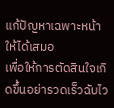แก้ปัญหาเฉพาะหน้าให้ได้เสมอ
เพื่อให้การตัดสินใจเกิดขึ้นอย่ารวดเร็วฉับไว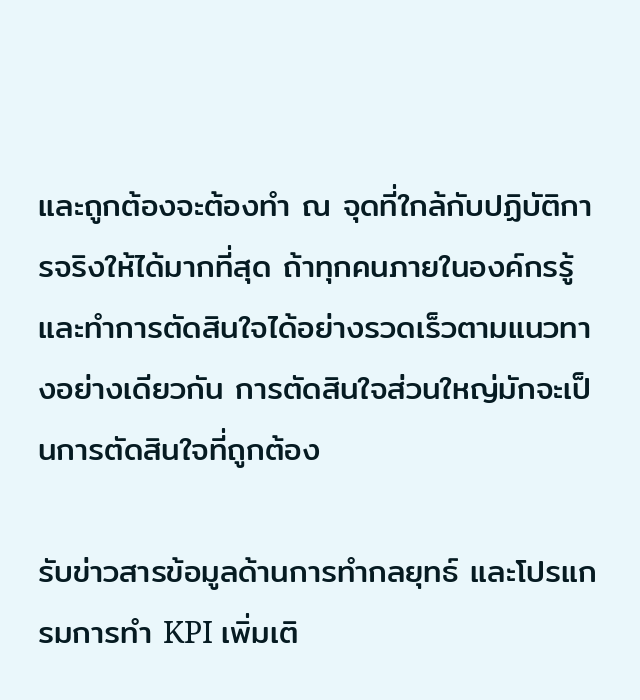และถูกต้องจะต้องทำ ณ จุดที่ใกล้กับปฏิบัติการจริงให้ได้มากที่สุด ถ้าทุกคนภายในองค์กรรู้ และทำการตัดสินใจได้อย่างรวดเร็วตามแนวทางอย่างเดียวกัน การตัดสินใจส่วนใหญ่มักจะเป็นการตัดสินใจที่ถูกต้อง

รับข่าวสารข้อมูลด้านการทำกลยุทธ์ และโปรแกรมการทำ KPI เพิ่มเติ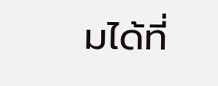มได้ที่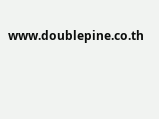www.doublepine.co.th